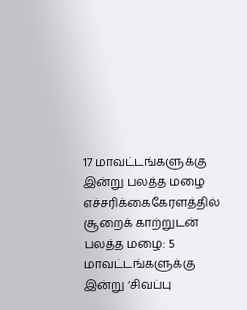17 மாவட்டங்களுக்கு இன்று பலத்த மழை எச்சரிக்கைகேரளத்தில் சூறைக் காற்றுடன் பலத்த மழை: 5 மாவட்டங்களுக்கு இன்று ‘சிவப்பு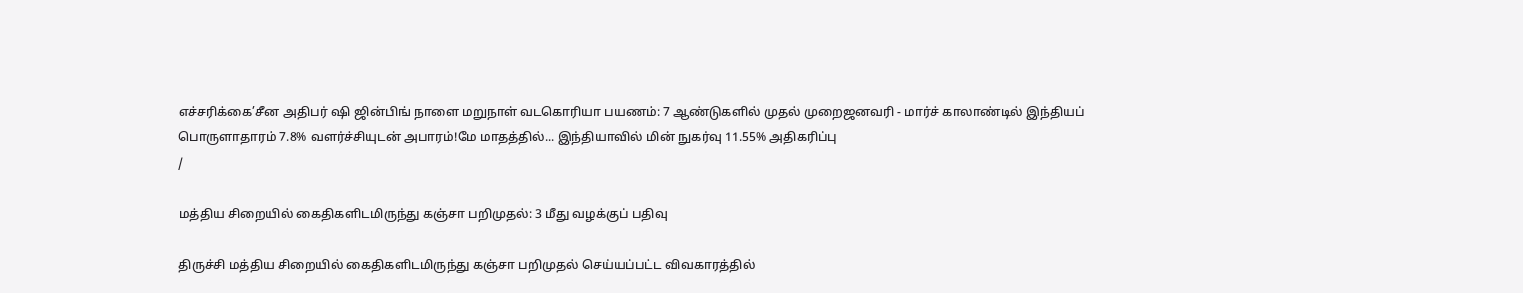எச்சரிக்கை’சீன அதிபர் ஷி ஜின்பிங் நாளை மறுநாள் வடகொரியா பயணம்: 7 ஆண்டுகளில் முதல் முறைஜனவரி - மார்ச் காலாண்டில் இந்தியப் பொருளாதாரம் 7.8% வளர்ச்சியுடன் அபாரம்!மே மாதத்தில்... இந்தியாவில் மின் நுகர்வு 11.55% அதிகரிப்பு
/

மத்திய சிறையில் கைதிகளிடமிருந்து கஞ்சா பறிமுதல்: 3 மீது வழக்குப் பதிவு

திருச்சி மத்திய சிறையில் கைதிகளிடமிருந்து கஞ்சா பறிமுதல் செய்யப்பட்ட விவகாரத்தில்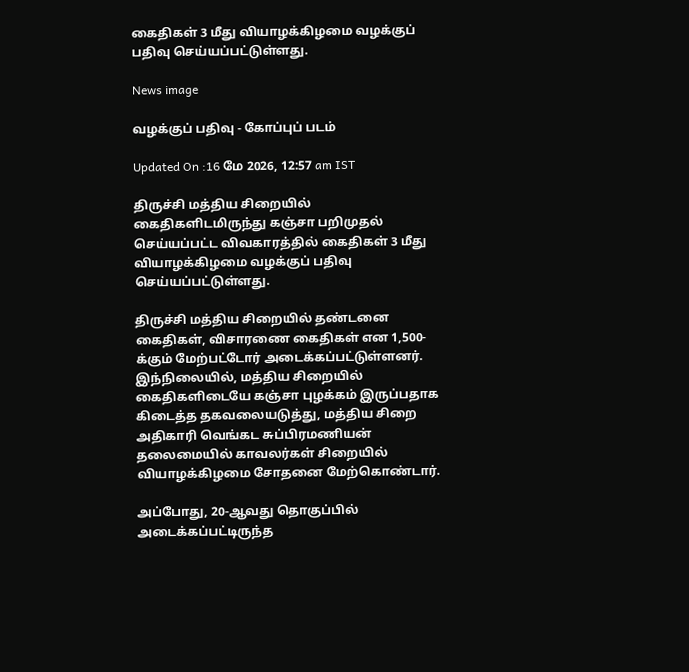கைதிகள் 3 மீது வியாழக்கிழமை வழக்குப் பதிவு செய்யப்பட்டுள்ளது.

News image

வழக்குப் பதிவு - கோப்புப் படம்

Updated On :16 மே 2026, 12:57 am IST

திருச்சி மத்திய சிறையில் கைதிகளிடமிருந்து கஞ்சா பறிமுதல் செய்யப்பட்ட விவகாரத்தில் கைதிகள் 3 மீது வியாழக்கிழமை வழக்குப் பதிவு செய்யப்பட்டுள்ளது.

திருச்சி மத்திய சிறையில் தண்டனை கைதிகள், விசாரணை கைதிகள் என 1,500-க்கும் மேற்பட்டோர் அடைக்கப்பட்டுள்ளனர். இந்நிலையில், மத்திய சிறையில் கைதிகளிடையே கஞ்சா புழக்கம் இருப்பதாக கிடைத்த தகவலையடுத்து, மத்திய சிறை அதிகாரி வெங்கட சுப்பிரமணியன் தலைமையில் காவலர்கள் சிறையில் வியாழக்கிழமை சோதனை மேற்கொண்டார்.

அப்போது, 20-ஆவது தொகுப்பில் அடைக்கப்பட்டிருந்த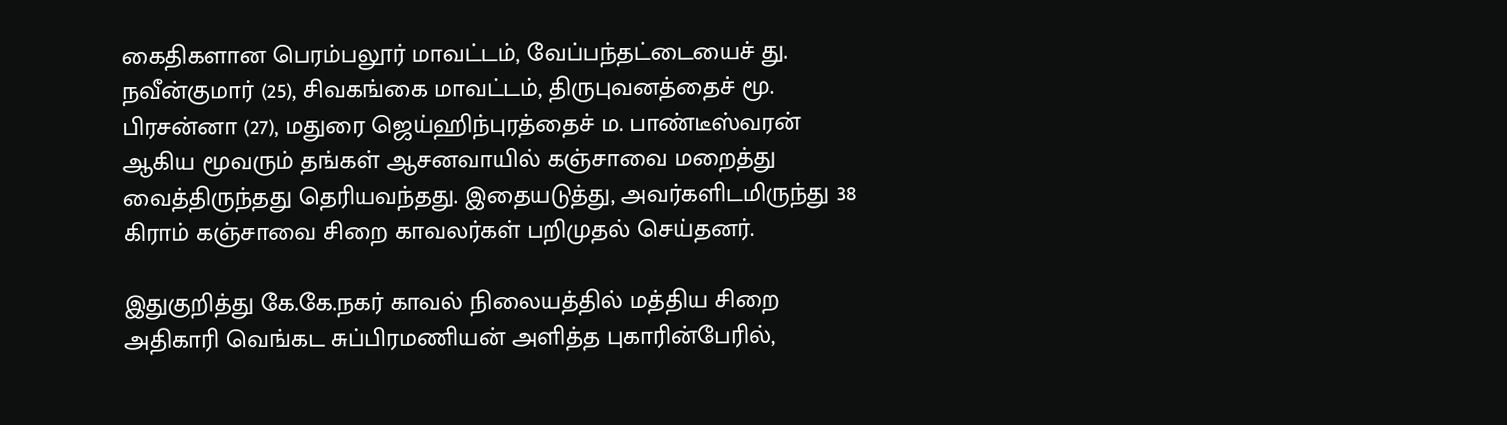கைதிகளான பெரம்பலூர் மாவட்டம், வேப்பந்தட்டையைச் து. நவீன்குமார் (25), சிவகங்கை மாவட்டம், திருபுவனத்தைச் மூ. பிரசன்னா (27), மதுரை ஜெய்ஹிந்புரத்தைச் ம. பாண்டீஸ்வரன் ஆகிய மூவரும் தங்கள் ஆசனவாயில் கஞ்சாவை மறைத்து வைத்திருந்தது தெரியவந்தது. இதையடுத்து, அவர்களிடமிருந்து 38 கிராம் கஞ்சாவை சிறை காவலர்கள் பறிமுதல் செய்தனர்.

இதுகுறித்து கே.கே.நகர் காவல் நிலையத்தில் மத்திய சிறை அதிகாரி வெங்கட சுப்பிரமணியன் அளித்த புகாரின்பேரில்,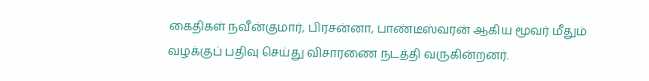கைதிகள் நவீன்குமார், பிரசன்னா, பாண்டீஸ்வரன் ஆகிய மூவர் மீதும் வழக்குப் பதிவு செய்து விசாரணை நடத்தி வருகின்றனர்.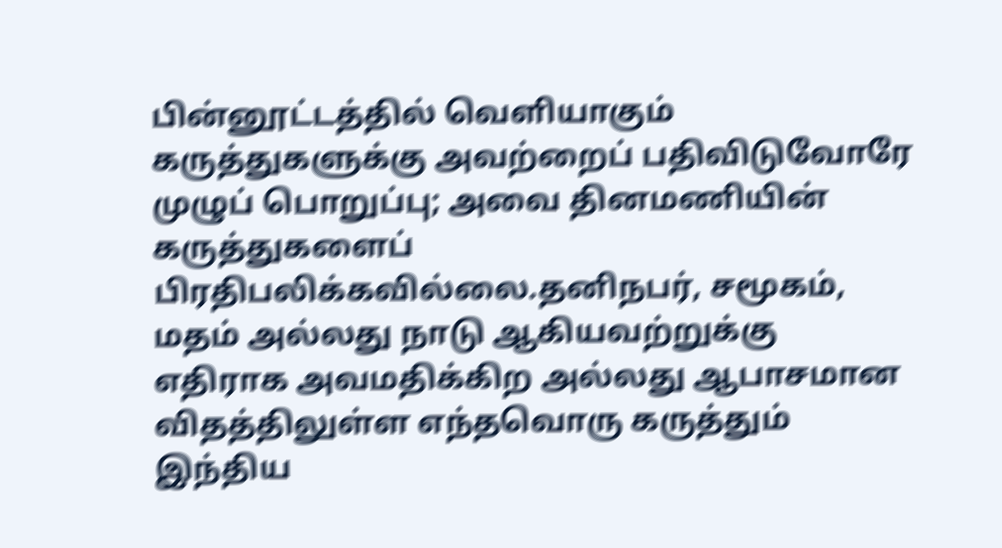பின்னூட்டத்தில் வெளியாகும் கருத்துகளுக்கு அவற்றைப் பதிவிடுவோரே முழுப் பொறுப்பு; அவை தினமணியின் கருத்துகளைப் பிரதிபலிக்கவில்லை.தனிநபர், சமூகம், மதம் அல்லது நாடு ஆகியவற்றுக்கு எதிராக அவமதிக்கிற அல்லது ஆபாசமான விதத்திலுள்ள எந்தவொரு கருத்தும் இந்திய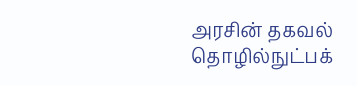அரசின் தகவல் தொழில்நுட்பக்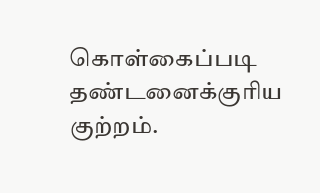கொள்கைப்படி தண்டனைக்குரிய குற்றம்.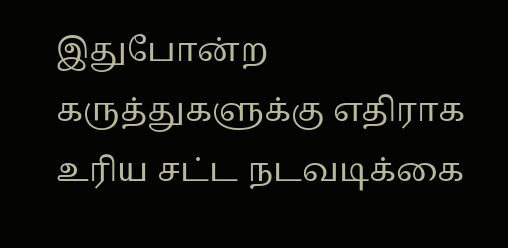இதுபோன்ற கருத்துகளுக்கு எதிராக உரிய சட்ட நடவடிக்கை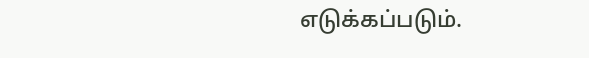எடுக்கப்படும்.